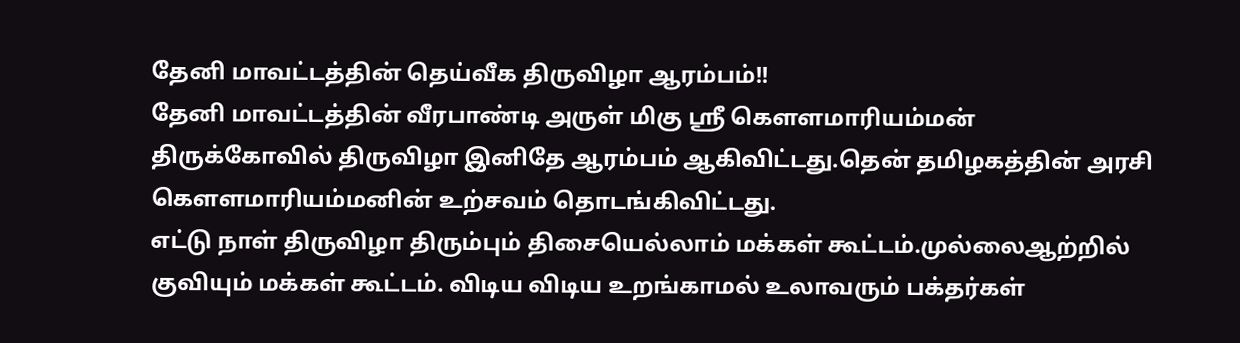தேனி மாவட்டத்தின் தெய்வீக திருவிழா ஆரம்பம்!!
தேனி மாவட்டத்தின் வீரபாண்டி அருள் மிகு ஸ்ரீ கௌளமாரியம்மன் திருக்கோவில் திருவிழா இனிதே ஆரம்பம் ஆகிவிட்டது.தென் தமிழகத்தின் அரசி கௌளமாரியம்மனின் உற்சவம் தொடங்கிவிட்டது.
எட்டு நாள் திருவிழா திரும்பும் திசையெல்லாம் மக்கள் கூட்டம்.முல்லைஆற்றில் குவியும் மக்கள் கூட்டம். விடிய விடிய உறங்காமல் உலாவரும் பக்தர்கள்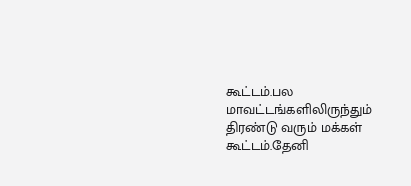கூட்டம்.பல மாவட்டங்களிலிருந்தும் திரண்டு வரும் மக்கள் கூட்டம்.தேனி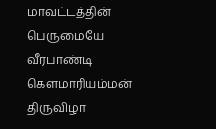மாவட்டத்தின் பெருமையே வீரபாண்டி கௌமாரியம்மன் திருவிழா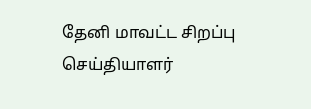தேனி மாவட்ட சிறப்பு செய்தியாளர்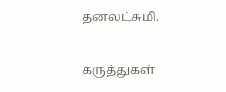தனலட்சுமி.

கருத்துகள்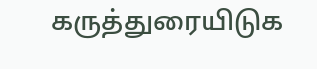கருத்துரையிடுக